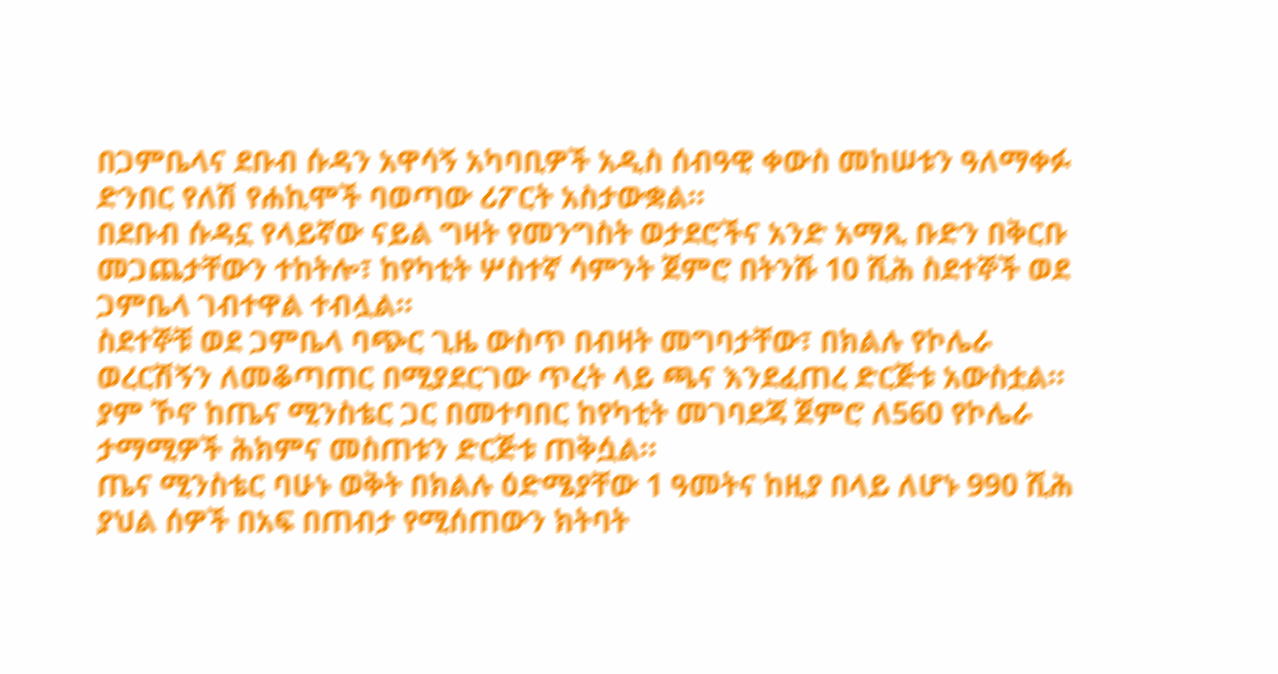በጋምቤላና ደቡብ ሱዳን አዋሳኝ አካባቢዎች አዲስ ሰብዓዊ ቀውስ መከሠቱን ዓለማቀፉ ድንበር የለሽ የሐኪሞች ባወጣው ሪፖርት አስታውቋል።
በደቡብ ሱዳኗ የላይኛው ናይል ግዛት የመንግስት ወታደሮችና አንድ አማጺ ቡድን በቅርቡ መጋጨታቸውን ተከትሎ፣ ከየካቲት ሦስተኛ ሳምንት ጀምሮ በትንሹ 10 ሺሕ ስደተኞች ወደ ጋምቤላ ገብተዋል ተብሏል።
ስደተኞቹ ወደ ጋምቤላ ባጭር ጊዜ ውስጥ በብዛት መግባታቸው፣ በክልሉ የኮሌራ ወረርሽኝን ለመቆጣጠር በሚያደርገው ጥረት ላይ ጫና እንደፈጠረ ድርጅቱ አውስቷል።
ያም ኾኖ ከጤና ሚንስቴር ጋር በመተባበር ከየካቲት መገባደጃ ጀምሮ ለ560 የኮሌራ ታማሚዎች ሕክምና መስጠቱን ድርጅቱ ጠቅሷል።
ጤና ሚንስቴር ባሁኑ ወቅት በክልሉ ዕድሜያቸው 1 ዓመትና ከዚያ በላይ ለሆኑ 990 ሺሕ ያህል ሰዎች በአፍ በጠብታ የሚሰጠውን ክትባት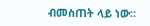ብመስጠት ላይ ነው።